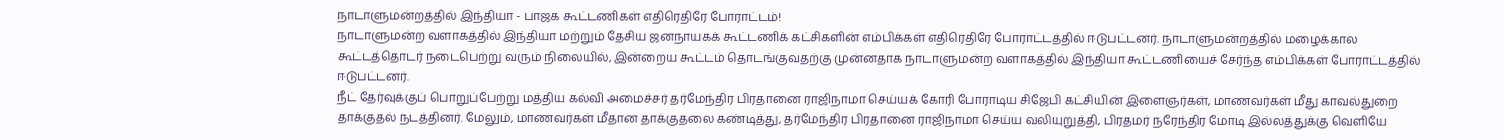நாடாளுமன்றத்தில் இந்தியா - பாஜக கூட்டணிகள் எதிரெதிரே போராட்டம்!
நாடாளுமன்ற வளாகத்தில் இந்தியா மற்றும் தேசிய ஜனநாயகக் கூட்டணிக் கட்சிகளின் எம்பிக்கள் எதிரெதிரே போராட்டத்தில் ஈடுபட்டனர். நாடாளுமன்றத்தில் மழைக்கால கூட்டத்தொடர் நடைபெற்று வரும் நிலையில், இன்றைய கூட்டம் தொடங்குவதற்கு முன்னதாக நாடாளுமன்ற வளாகத்தில் இந்தியா கூட்டணியைச் சேர்ந்த எம்பிக்கள் போராட்டத்தில் ஈடுபட்டனர்.
நீட் தேர்வுக்குப் பொறுப்பேற்று மத்திய கல்வி அமைச்சர் தர்மேந்திர பிரதானை ராஜிநாமா செய்யக் கோரி போராடிய சிஜேபி கட்சியின் இளைஞர்கள், மாணவர்கள் மீது காவல்துறை தாக்குதல் நடத்தினர். மேலும், மாணவர்கள் மீதான தாக்குதலை கண்டித்து, தர்மேந்திர பிரதானை ராஜிநாமா செய்ய வலியுறுத்தி, பிரதமர் நரேந்திர மோடி இல்லத்துக்கு வெளியே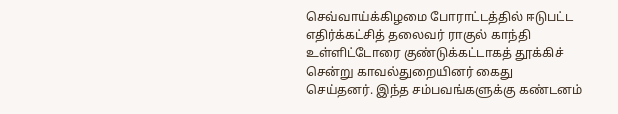செவ்வாய்க்கிழமை போராட்டத்தில் ஈடுபட்ட எதிர்க்கட்சித் தலைவர் ராகுல் காந்தி உள்ளிட்டோரை குண்டுக்கட்டாகத் தூக்கிச் சென்று காவல்துறையினர் கைது செய்தனர். இந்த சம்பவங்களுக்கு கண்டனம்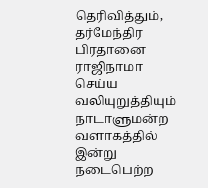தெரிவித்தும், தர்மேந்திர பிரதானை ராஜிநாமா செய்ய வலியுறுத்தியும் நாடாளுமன்ற வளாகத்தில் இன்று நடைபெற்ற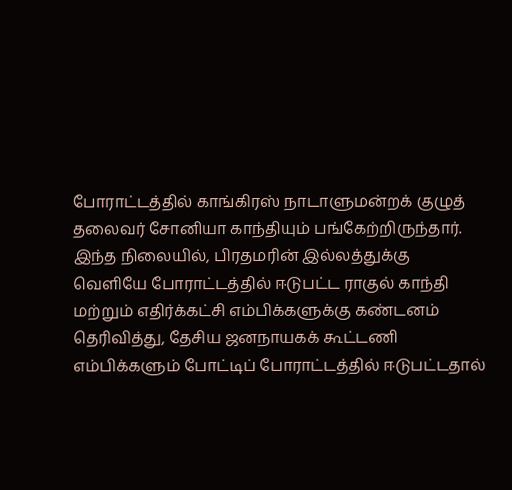போராட்டத்தில் காங்கிரஸ் நாடாளுமன்றக் குழுத் தலைவர் சோனியா காந்தியும் பங்கேற்றிருந்தார்.
இந்த நிலையில், பிரதமரின் இல்லத்துக்கு வெளியே போராட்டத்தில் ஈடுபட்ட ராகுல் காந்தி மற்றும் எதிர்க்கட்சி எம்பிக்களுக்கு கண்டனம் தெரிவித்து, தேசிய ஜனநாயகக் கூட்டணி எம்பிக்களும் போட்டிப் போராட்டத்தில் ஈடுபட்டதால்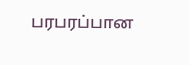பரபரப்பான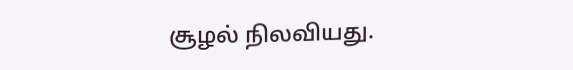சூழல் நிலவியது.